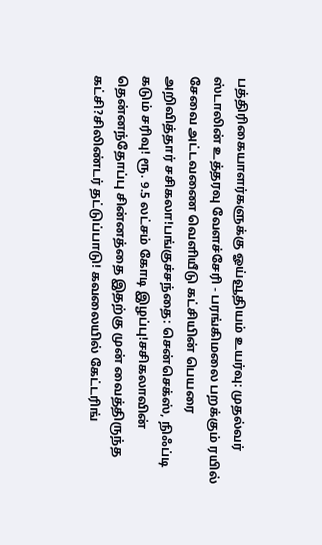பத்திரிகையாளர்களுக்கு ஓய்வூதியம் உயர்வு: முதல்வர் ஸ்டாலின் உத்தரவு வேளச்சேரி - பரங்கிமலை பறக்கும் ரயில் சேவை அட்டவணை வெளியீடு கட்சியின் பெயரை அறிவித்தார் சசிகலா!பங்குச்சந்தை: சென்செக்ஸ், நிஃப்டி கடும் சரிவு! ரூ. 9.5 லட்சம் கோடி இழப்பு!சசிகலாவின் தென்னந்தோப்பு சின்னத்தை இதற்கு முன் வைத்திருந்த கட்சி?சிலிண்டர் தட்டுப்பாடு! கவலையில் கேட்டரிங்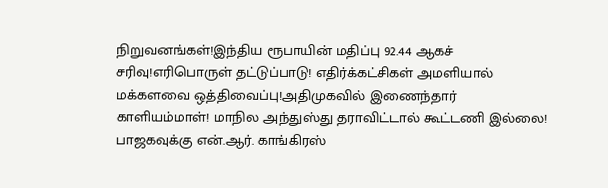நிறுவனங்கள்!இந்திய ரூபாயின் மதிப்பு 92.44 ஆகச் சரிவு!எரிபொருள் தட்டுப்பாடு! எதிர்க்கட்சிகள் அமளியால் மக்களவை ஒத்திவைப்பு!அதிமுகவில் இணைந்தார் காளியம்மாள்! மாநில அந்துஸ்து தராவிட்டால் கூட்டணி இல்லை! பாஜகவுக்கு என்.ஆர். காங்கிரஸ்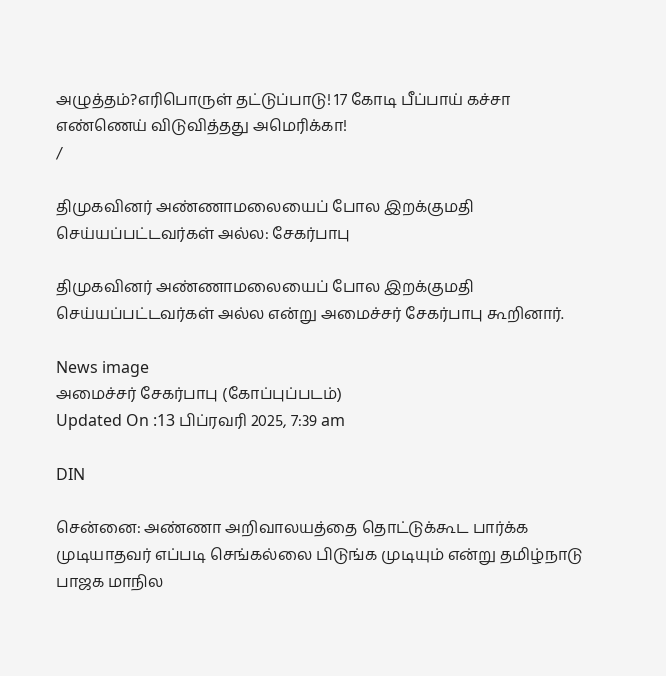அழுத்தம்?எரிபொருள் தட்டுப்பாடு! 17 கோடி பீப்பாய் கச்சா எண்ணெய் விடுவித்தது அமெரிக்கா!
/

திமுகவினர் அண்ணாமலையைப் போல இறக்குமதி செய்யப்பட்டவர்கள் அல்ல: சேகர்பாபு

திமுகவினர் அண்ணாமலையைப் போல இறக்குமதி செய்யப்பட்டவர்கள் அல்ல என்று அமைச்சர் சேகர்பாபு கூறினார்.

News image
அமைச்சர் சேகர்பாபு (கோப்புப்படம்)
Updated On :13 பிப்ரவரி 2025, 7:39 am

DIN

சென்னை: அண்ணா அறிவாலயத்தை தொட்டுக்கூட பார்க்க முடியாதவர் எப்படி செங்கல்லை பிடுங்க முடியும் என்று தமிழ்நாடு பாஜக மாநில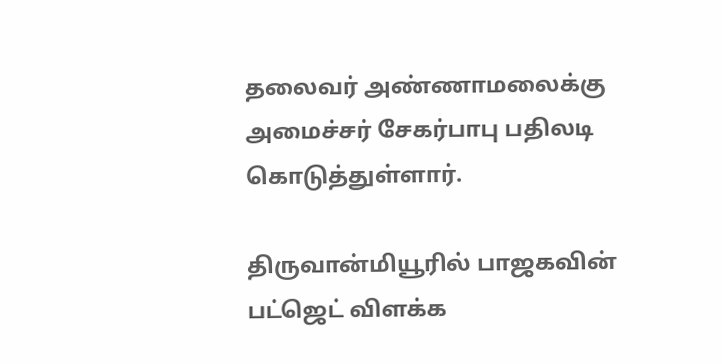தலைவர் அண்ணாமலைக்கு அமைச்சர் சேகர்பாபு பதிலடி கொடுத்துள்ளார்.

திருவான்மியூரில் பாஜகவின் பட்ஜெட் விளக்க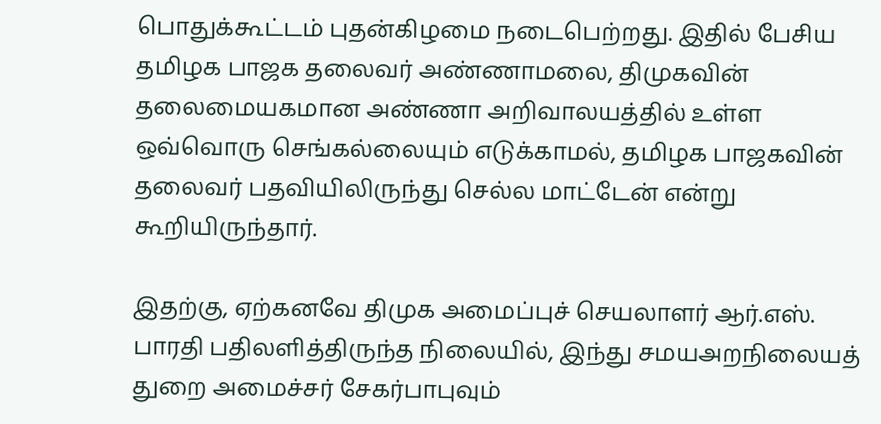பொதுக்கூட்டம் புதன்கிழமை நடைபெற்றது. இதில் பேசிய தமிழக பாஜக தலைவர் அண்ணாமலை, திமுகவின் தலைமையகமான அண்ணா அறிவாலயத்தில் உள்ள ஒவ்வொரு செங்கல்லையும் எடுக்காமல், தமிழக பாஜகவின் தலைவர் பதவியிலிருந்து செல்ல மாட்டேன் என்று கூறியிருந்தார்.

இதற்கு, ஏற்கனவே திமுக அமைப்புச் செயலாளர் ஆர்.எஸ். பாரதி பதிலளித்திருந்த நிலையில், இந்து சமயஅறநிலையத் துறை அமைச்சர் சேகர்பாபுவும்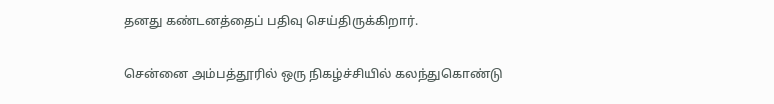தனது கண்டனத்தைப் பதிவு செய்திருக்கிறார்.

சென்னை அம்பத்தூரில் ஒரு நிகழ்ச்சியில் கலந்துகொண்டு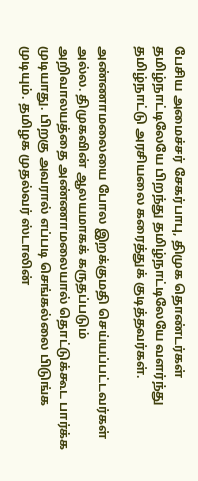பேசிய அமைச்சர் சேகர்பாபு, திமுக தொண்டர்கள் தமிழ்நாட்டிலேயே பிறந்து தமிழ்நாட்டிலேயே வளர்ந்து தமிழ்நாட்டு அரசியலை கரைத்துக் குடித்தவர்கள்.

அண்ணாமலையை போல இறக்குமதி செய்யப்பட்டவர்கள் அல்ல. திமுகவின் ஆலயமாகக் கருதப்படும் அறிவாலயத்தை அண்ணாமலையால் தொட்டுக்கூட பார்க்க முடியாது. பிறகு அவரால் எப்படி செங்கல்லை பிடுங்க முடியும். தமிழக முதல்வர் ஸ்டாலின்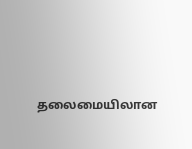தலைமையிலான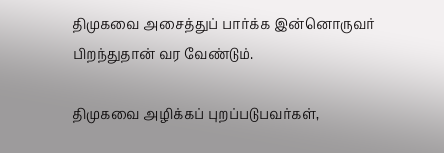திமுகவை அசைத்துப் பார்க்க இன்னொருவர் பிறந்துதான் வர வேண்டும்.

திமுகவை அழிக்கப் புறப்படுபவர்கள்,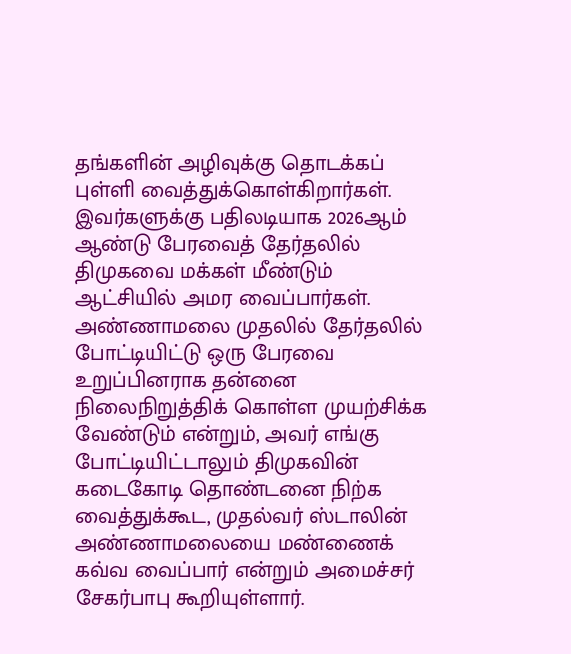தங்களின் அழிவுக்கு தொடக்கப் புள்ளி வைத்துக்கொள்கிறார்கள். இவர்களுக்கு பதிலடியாக 2026ஆம் ஆண்டு பேரவைத் தேர்தலில் திமுகவை மக்கள் மீண்டும் ஆட்சியில் அமர வைப்பார்கள். அண்ணாமலை முதலில் தேர்தலில் போட்டியிட்டு ஒரு பேரவை உறுப்பினராக தன்னை நிலைநிறுத்திக் கொள்ள முயற்சிக்க வேண்டும் என்றும், அவர் எங்கு போட்டியிட்டாலும் திமுகவின் கடைகோடி தொண்டனை நிற்க வைத்துக்கூட, முதல்வர் ஸ்டாலின் அண்ணாமலையை மண்ணைக் கவ்வ வைப்பார் என்றும் அமைச்சர் சேகர்பாபு கூறியுள்ளார்.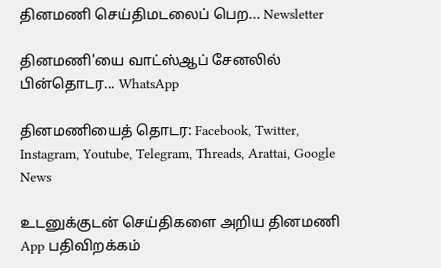தினமணி செய்திமடலைப் பெற... Newsletter

தினமணி'யை வாட்ஸ்ஆப் சேனலில் பின்தொடர... WhatsApp

தினமணியைத் தொடர: Facebook, Twitter, Instagram, Youtube, Telegram, Threads, Arattai, Google News

உடனுக்குடன் செய்திகளை அறிய தினமணி App பதிவிறக்கம்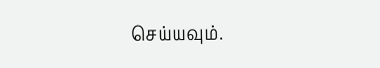செய்யவும்.